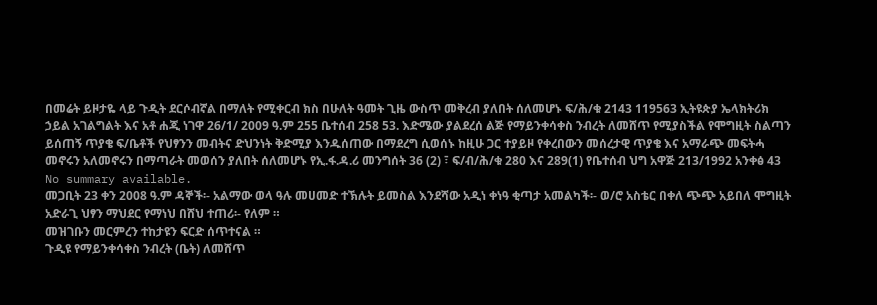በመሬት ይዞታዬ ላይ ጉዲት ደርሶብኛል በማለት የሚቀርብ ክስ በሁለት ዓመት ጊዜ ውስጥ መቅረብ ያለበት ሰለመሆኑ ፍ/ሕ/ቁ 2143 119563 ኢትዩጵያ ኤላክትሪክ ኃይል አገልግልት እና አቶ ሐጂ ነገዋ 26/1/ 2009 ዓ.ም 255 ቤተሰብ 258 53. እድሜው ያልደረሰ ልጅ የማይንቀሳቀስ ንብረት ለመሸጥ የሚያስችል የሞግዚት ስልጣን ይሰጠኝ ጥያቄ ፍ/ቤቶች የህፃንን መብትና ድህንነት ቅድሚያ እንዱሰጠው በማደረግ ሲወሰኑ ከዚሁ ጋር ተያይዞ የቀረበውን መሰረታዊ ጥያቄ እና አማራጭ መፍትሓ መኖሩን አለመኖሩን በማጣራት መወሰን ያለበት ሰለመሆኑ የኢ.ፋ.ዳ.ሪ መንግሰት 36 (2) ፣ ፍ/ብ/ሕ/ቁ 280 እና 289(1) የቤተሰብ ህግ አዋጅ 213/1992 አንቀፅ 43
No summary available.
መጋቢት 23 ቀን 2008 ዓ.ም ዳኞች፡- አልማው ወላ ዓሉ መሀመድ ተኽሉት ይመስል እንደሻው አዲነ ቀነዓ ቂጣታ አመልካች፡- ወ/ሮ አስቴር በቀለ ጭጭ አይበለ ሞግዚት አድራጊ ህፃን ማህደር የማነህ በሸህ ተጠሪ፡- የለም ።
መዝገቡን መርምረን ተከታዩን ፍርድ ሰጥተናል ።
ጉዲዩ የማይንቀሳቀስ ንብረት (ቤት) ለመሸጥ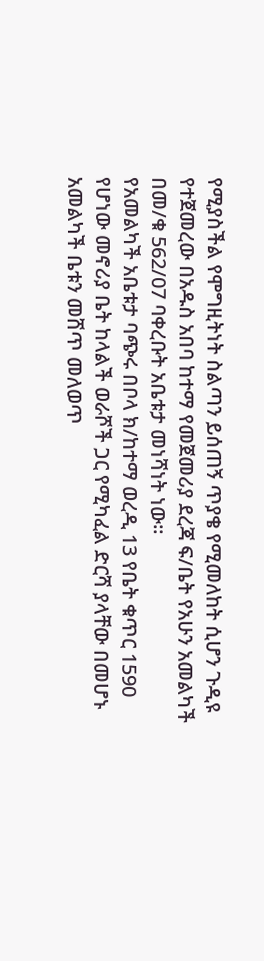የሚያስችል የሞግዚትነት ስልጣን ይሰጠኝ ጥያቄ የሚመለከት ሲሆን ጉዲዩ የተጀመረው በአዱስ አበባ ከተማ የመጀመሪያ ደረጃ ፍ/ቤት የአሁን አመልካች በመ/ቁ 562/07 ባቀረቡት አቤቱታ መነሻነት ነው።
የአመልካች አቤቱታ ባጭሩ በቦላ ክ/ከተማ ወረዲ 13 የቤት ቁጥር 1590 የሆነው መኖሪያ ቤት ከላልች ወራሾች ጋር የሚካፈል ድርሻ ያላቸው በመሆኑ አመልካች ቤቱን መሸጥ መለወጥ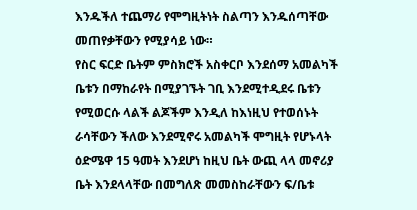እንዱችለ ተጨማሪ የሞግዚትነት ስልጣን እንዱሰጣቸው መጠየቃቸውን የሚያሳይ ነው።
የስር ፍርድ ቤትም ምስክሮች አስቀርቦ እንደሰማ አመልካች ቤቱን በማከራየት በሚያገኙት ገቢ እንደሚተዲደሩ ቤቱን የሚወርሱ ላልች ልጆችም እንዲለ ከእነዚህ የተወሰኑት ራሳቸውን ችለው እንደሚኖሩ አመልካች ሞግዚት የሆኑላት ዕድሜዋ 15 ዓመት እንደሆነ ከዚህ ቤት ውጪ ላላ መኖሪያ ቤት እንደላላቸው በመግለጽ መመስከራቸውን ፍ/ቤቱ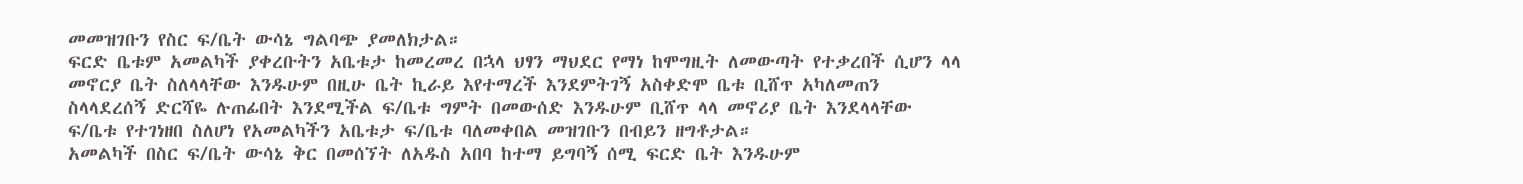መመዝገቡን የስር ፍ/ቤት ውሳኔ ግልባጭ ያመለክታል።
ፍርድ ቤቱም አመልካች ያቀረቡትን አቤቱታ ከመረመረ በኋላ ህፃን ማህደር የማነ ከሞግዚት ለመውጣት የተቃረበች ሲሆን ላላ መኖርያ ቤት ስለላላቸው እንዱሁም በዚሁ ቤት ኪራይ እየተማረች እንደምትገኝ አስቀድሞ ቤቱ ቢሸጥ አካለመጠን ስላላደረሰኝ ድርሻዬ ሉጠፊበት እንደሚችል ፍ/ቤቱ ግምት በመውሰድ እንዱሁም ቢሸጥ ላላ መኖሪያ ቤት እንደላላቸው ፍ/ቤቱ የተገነዘበ ስለሆነ የአመልካችን አቤቱታ ፍ/ቤቱ ባለመቀበል መዝገቡን በብይን ዘግቶታል።
አመልካች በስር ፍ/ቤት ውሳኔ ቅር በመሰኘት ለአዱስ አበባ ከተማ ይግባኝ ሰሚ ፍርድ ቤት እንዱሁም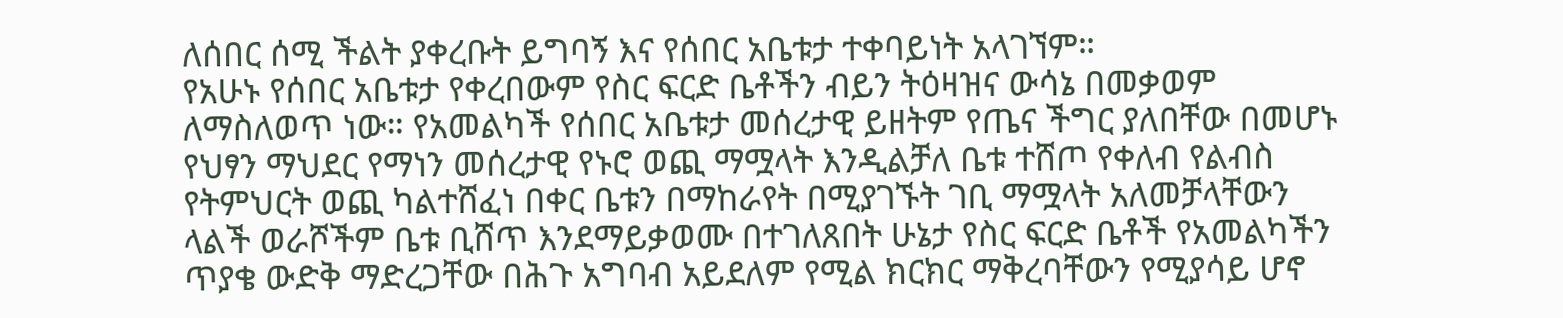ለሰበር ሰሚ ችልት ያቀረቡት ይግባኝ እና የሰበር አቤቱታ ተቀባይነት አላገኘም።
የአሁኑ የሰበር አቤቱታ የቀረበውም የስር ፍርድ ቤቶችን ብይን ትዕዛዝና ውሳኔ በመቃወም ለማስለወጥ ነው። የአመልካች የሰበር አቤቱታ መሰረታዊ ይዘትም የጤና ችግር ያለበቸው በመሆኑ የህፃን ማህደር የማነን መሰረታዊ የኑሮ ወጪ ማሟላት እንዲልቻለ ቤቱ ተሸጦ የቀለብ የልብስ የትምህርት ወጪ ካልተሸፈነ በቀር ቤቱን በማከራየት በሚያገኙት ገቢ ማሟላት አለመቻላቸውን ላልች ወራሾችም ቤቱ ቢሸጥ እንደማይቃወሙ በተገለጸበት ሁኔታ የስር ፍርድ ቤቶች የአመልካችን ጥያቄ ውድቅ ማድረጋቸው በሕጉ አግባብ አይደለም የሚል ክርክር ማቅረባቸውን የሚያሳይ ሆኖ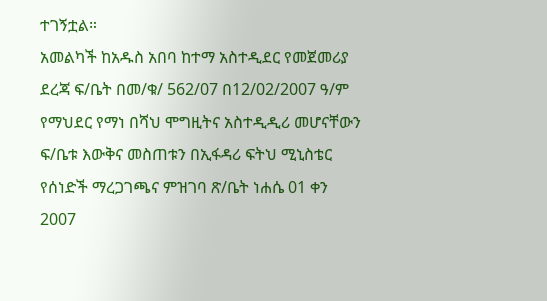ተገኝቷል።
አመልካች ከአዱስ አበባ ከተማ አስተዲደር የመጀመሪያ ደረጃ ፍ/ቤት በመ/ቁ/ 562/07 በ12/02/2007 ዓ/ም የማህደር የማነ በሻህ ሞግዚትና አስተዲዲሪ መሆናቸውን ፍ/ቤቱ እውቅና መስጠቱን በኢፋዳሪ ፍትህ ሚኒስቴር የሰነድች ማረጋገጫና ምዝገባ ጽ/ቤት ነሐሴ 01 ቀን 2007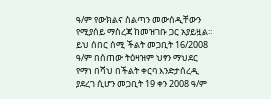ዓ/ም የውክልና ስልጣን መውሰዲቸውን የሚያሰይ ማስረጃ ከመዝገቡ ጋር አያይዟል።
ይህ ሰበር ሰሚ ችልት መጋቢት 16/2008 ዓ/ም በሰጠው ትዕዛዝም ህፃን ማህደር የማነ በሻህ በችልት ቀርባ እንድታሰረዲ ያደረገ ሲሆን መጋቢት 19 ቀን 2008 ዓ/ም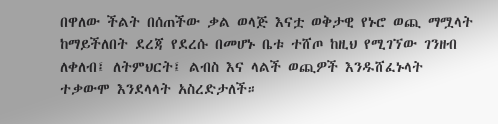በዋለው ችልት በሰጠችው ቃል ወላጅ እናቷ ወቅታዊ የኑሮ ወጪ ማሟላት ከማይችለበት ደረጃ የደረሱ በመሆኑ ቤቱ ተሸጦ ከዚህ የሚገኘው ገንዘብ ለቀለብ፤ ለትምህርት፤ ልብስ እና ላልች ወጪዎች እንዱሸፈኑላት ተቃውሞ እንደላላት አስረድታለች።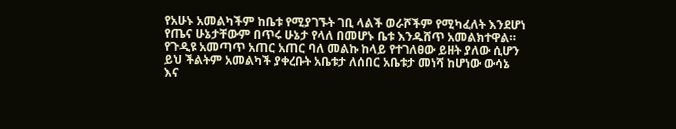የአሁኑ አመልካችም ከቤቱ የሚያገኙት ገቢ ላልች ወራሾችም የሚካፈለት እንደሆነ የጤና ሁኔታቸውም በጥሩ ሁኔታ የላለ በመሆኑ ቤቱ እንዱሸጥ አመልክተዋል።
የጉዲዩ አመጣጥ አጠር አጠር ባለ መልኩ ከላይ የተገለፀው ይዘት ያለው ሲሆን ይህ ችልትም አመልካች ያቀረቡት አቤቱታ ለሰበር አቤቱታ መነሻ ከሆነው ውሳኔ እና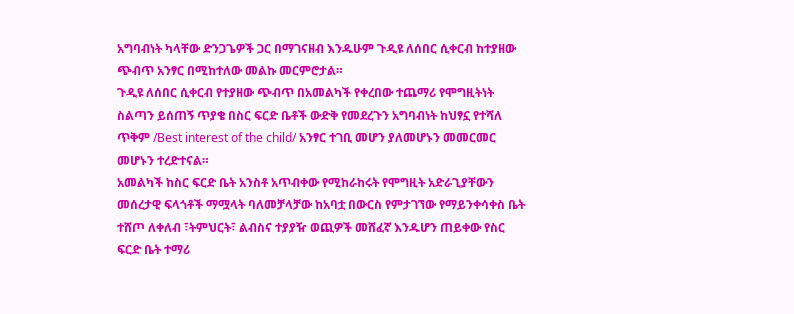አግባብነት ካላቸው ድንጋጌዎች ጋር በማገናዘብ እንዱሁም ጉዲዩ ለሰበር ሲቀርብ ከተያዘው ጭብጥ አንፃር በሚከተለው መልኩ መርምሮታል።
ጉዲዩ ለሰበር ሲቀርብ የተያዘው ጭብጥ በአመልካች የቀረበው ተጨማሪ የሞግዚትነት ስልጣን ይሰጠኝ ጥያቄ በስር ፍርድ ቤቶች ውድቅ የመደረጉን አግባብነት ከህፃኗ የተሻለ ጥቅም /Best interest of the child/ አንፃር ተገቢ መሆን ያለመሆኑን መመርመር መሆኑን ተረድተናል።
አመልካች ከስር ፍርድ ቤት አንስቶ አጥብቀው የሚከራከሩት የሞግዚት አድራጊያቸውን መሰረታዊ ፍላጎቶች ማሟላት ባለመቻላቻው ከአባቷ በውርስ የምታገኘው የማይንቀሳቀስ ቤት ተሸጦ ለቀለብ ፣ትምህርት፣ ልብስና ተያያዥ ወጪዎች መሸፈኛ እንዱሆን ጠይቀው የስር ፍርድ ቤት ተማሪ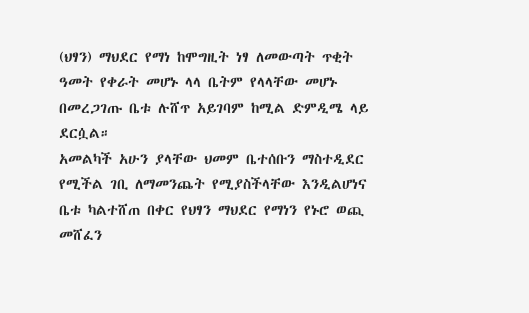(ህፃን) ማህደር የማነ ከሞግዚት ነፃ ለመውጣት ጥቂት ዓመት የቀራት መሆኑ ላላ ቤትም የላላቸው መሆኑ በመረጋገጡ ቤቱ ሉሸጥ አይገባም ከሚል ድምዲሜ ላይ ደርሷል።
አመልካች አሁን ያላቸው ህመም ቤተሰቡን ማስተዲደር የሚችል ገቢ ለማመንጨት የሚያስችላቸው እንዲልሆነና ቤቱ ካልተሸጠ በቀር የህፃን ማህደር የማነን የኑሮ ወጪ መሸፈን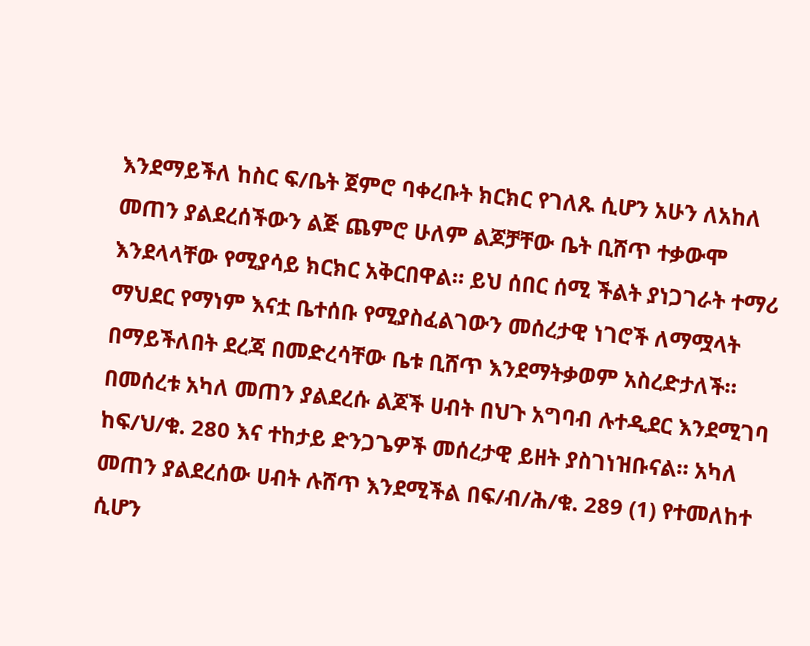እንደማይችለ ከስር ፍ/ቤት ጀምሮ ባቀረቡት ክርክር የገለጹ ሲሆን አሁን ለአከለ መጠን ያልደረሰችውን ልጅ ጨምሮ ሁለም ልጆቻቸው ቤት ቢሸጥ ተቃውሞ እንደላላቸው የሚያሳይ ክርክር አቅርበዋል። ይህ ሰበር ሰሚ ችልት ያነጋገራት ተማሪ ማህደር የማነም እናቷ ቤተሰቡ የሚያስፈልገውን መሰረታዊ ነገሮች ለማሟላት በማይችለበት ደረጃ በመድረሳቸው ቤቱ ቢሸጥ እንደማትቃወም አስረድታለች።
በመሰረቱ አካለ መጠን ያልደረሱ ልጆች ሀብት በህጉ አግባብ ሉተዲደር እንደሚገባ ከፍ/ህ/ቁ. 280 እና ተከታይ ድንጋጌዎች መሰረታዊ ይዘት ያስገነዝቡናል። አካለ መጠን ያልደረሰው ሀብት ሉሸጥ እንደሚችል በፍ/ብ/ሕ/ቁ. 289 (1) የተመለከተ ሲሆን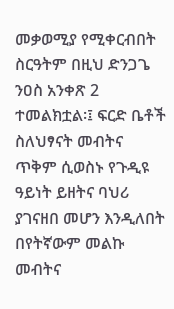መቃወሚያ የሚቀርብበት ስርዓትም በዚህ ድንጋጌ ንዐስ አንቀጽ 2 ተመልክቷል፡፤ ፍርድ ቤቶች ስለህፃናት መብትና ጥቅም ሲወስኑ የጉዲዩ ዓይነት ይዘትና ባህሪ ያገናዘበ መሆን እንዲለበት በየትኛውም መልኩ መብትና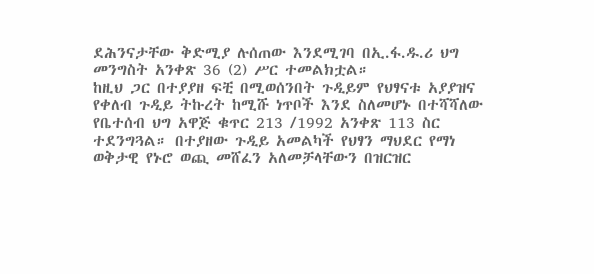ደሕንናታቸው ቅድሚያ ሉሰጠው እንደሚገባ በኢ.ፋ.ዱ.ሪ ህግ መንግስት አንቀጽ 36 (2) ሥር ተመልክቷል።
ከዚህ ጋር በተያያዘ ፍቺ በሚወሰንበት ጉዲይም የህፃናቱ አያያዝና የቀለብ ጉዲይ ትኩረት ከሚሹ ነጥቦች እንደ ስለመሆኑ በተሻሻለው የቤተሰብ ህግ አዋጅ ቁጥር 213 /1992 አንቀጽ 113 ስር ተደንግጓል። በተያዘው ጉዲይ አመልካች የህፃን ማህደር የማነ ወቅታዊ የኑሮ ወጪ መሸፈን አለመቻላቸውን በዝርዝር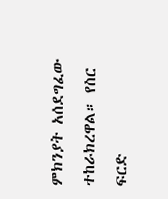ምክንያት አሰደግፈው ተከራክረዋል። የስር ፍርድ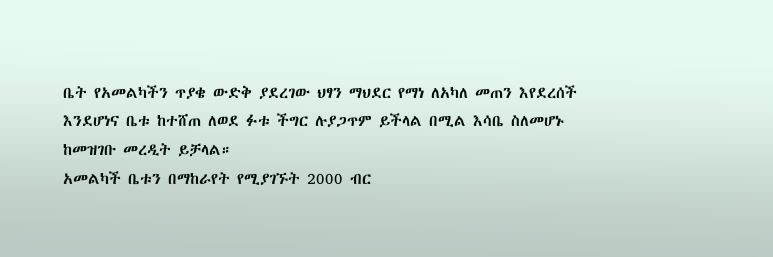ቤት የአመልካችን ጥያቄ ውድቅ ያደረገው ህፃን ማህደር የማነ ለአካለ መጠን እየደረሰች እንደሆነና ቤቱ ከተሸጠ ለወደ ፉቱ ችግር ሉያጋጥም ይችላል በሚል እሳቤ ስለመሆኑ ከመዝገቡ መረዲት ይቻላል።
አመልካች ቤቱን በማከራየት የሚያገኙት 2000 ብር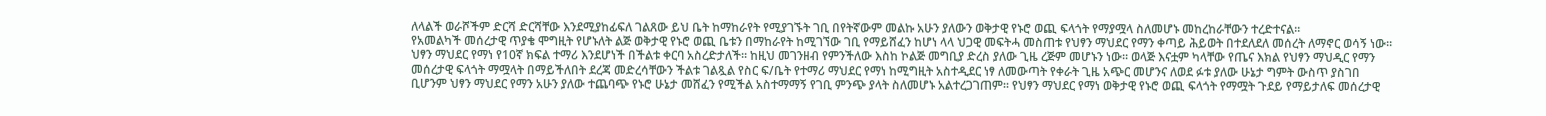ለላልች ወራሾችም ድርሻ ድርሻቸው እንደሚያከፊፍለ ገልጸው ይህ ቤት ከማከራየት የሚያገኙት ገቢ በየትኛውም መልኩ አሁን ያለውን ወቅታዊ የኑሮ ወጪ ፍላጎት የማያሟላ ስለመሆኑ መከረከራቸውን ተረድተናል።
የአመልካች መሰረታዊ ጥያቄ ሞግዚት የሆኑለት ልጅ ወቅታዊ የኑሮ ወጪ ቤቱን በማከራየት ከሚገኘው ገቢ የማይሸፈን ከሆነ ላላ ህጋዊ መፍትሓ መስጠቱ የህፃን ማህደር የማን ቀጣይ ሕይወት በተደለደለ መሰረት ለማኖር ወሳኝ ነው። ህፃን ማህደር የማነ የ10ኛ ክፍል ተማሪ እንደሆነች በችልቱ ቀርባ አስረድታለች። ከዚህ መገንዘብ የምንችለው እስከ ኮልጅ መግቢያ ድረስ ያለው ጊዜ ረጅም መሆኑን ነው። ወላጅ እናቷም ካላቸው የጤና እክል የህፃን ማህዲር የማን መሰረታዊ ፍላጎት ማሟላት በማይችለበት ደረጃ መድረሳቸውን ችልቱ ገልጿል የስር ፍ/ቤት የተማሪ ማህደር የማነ ከሚግዚት አስተዲደር ነፃ ለመውጣት የቀራት ጊዜ አጭር መሆንና ለወደ ፉቱ ያለው ሁኔታ ግምት ውስጥ ያስገበ ቢሆንም ህፃን ማህደር የማን አሁን ያለው ተጨባጭ የኑሮ ሁኔታ መሸፈን የሚችል አስተማማኝ የገቢ ምንጭ ያላት ስለመሆኑ አልተረጋገጠም። የህፃን ማህደር የማነ ወቅታዊ የኑሮ ወጪ ፍላጎት የማሟት ጉደይ የማይታለፍ መሰረታዊ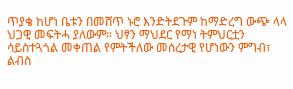ጥያቄ ከሆነ ቤቱን በመሸጥ ኑሮ እንድትደጉም ከማድረግ ውጭ ላላ ህጋዊ መፍትሓ ያለውም። ህፃን ማህደር የማነ ትምህርቷን ሳይስተጓጎል መቀጠል የምትችለው መሰረታዊ የሆነውን ምግብ፣ ልብስ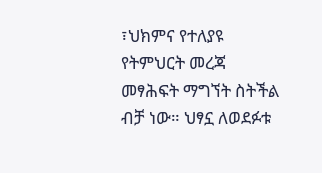፣ህክምና የተለያዩ የትምህርት መረጃ መፃሕፍት ማግኘት ስትችል ብቻ ነው። ህፃኗ ለወደፉቱ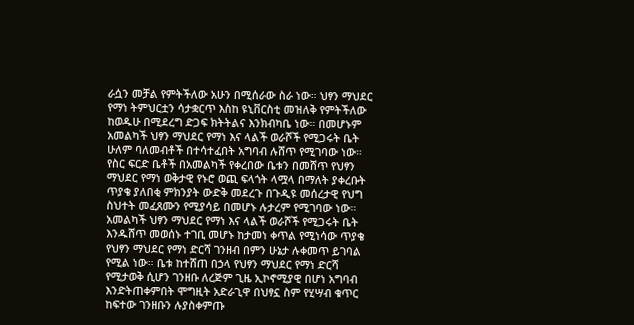ራሷን መቻል የምትችለው አሁን በሚሰራው ስራ ነው። ህፃን ማህደር የማነ ትምህርቷን ሳታቋርጥ እስከ ዩኒቨርስቲ መዝለቅ የምትችለው ከወዱሁ በሚደረግ ድጋፍ ክትትልና እንክብካቤ ነው። በመሆኑም አመልካች ህፃን ማህደር የማነ እና ላልች ወራሾች የሚጋሩት ቤት ሁለም ባለመብቶች በተሳተፈበት አግባብ ሉሸጥ የሚገባው ነው። የስር ፍርድ ቤቶች በአመልካች የቀረበው ቤቱን በመሸጥ የህፃን ማህደር የማነ ወቅታዊ የኑሮ ወጪ ፍላጎት ላሟላ በማለት ያቀረቡት ጥያቄ ያለበቂ ምክንያት ውድቅ መደረጉ በጉዲዩ መሰረታዊ የህግ ስህተት መፈጸሙን የሚያሳይ በመሆኑ ሉታረም የሚገባው ነው።
አመልካች ህፃን ማህደር የማነ እና ላልች ወራሾች የሚጋሩት ቤት እንዱሸጥ መወሰኑ ተገቢ መሆኑ ከታመነ ቀጥል የሚነሳው ጥያቄ የህፃን ማህደር የማነ ድርሻ ገንዘብ በምን ሁኔታ ሉቀመጥ ይገባል የሚል ነው። ቤቱ ከተሸጠ በኃላ የህፃን ማህደር የማነ ድርሻ የሚታወቅ ሲሆን ገንዘቡ ለረጅም ጊዜ ኢኮኖሚያዊ በሆነ አግባብ እንድትጠቀምበት ሞግዚት አድራጊዋ በህፃኗ ስም የሂሣብ ቁጥር ከፍተው ገንዘቡን ሉያስቀምጡ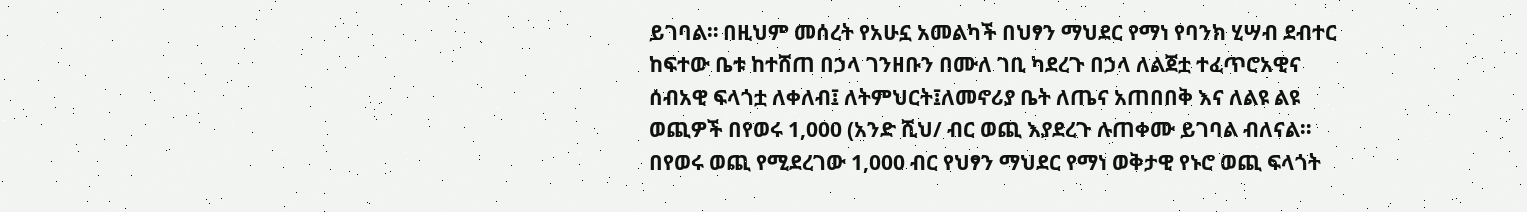ይገባል። በዚህም መሰረት የአሁኗ አመልካች በህፃን ማህደር የማነ የባንክ ሂሣብ ደብተር ከፍተው ቤቱ ከተሸጠ በኃላ ገንዘቡን በሙለ ገቢ ካደረጉ በኃላ ለልጀቷ ተፈጥሮአዊና ሰብአዊ ፍላጎቷ ለቀለብ፤ ለትምህርት፤ለመኖሪያ ቤት ለጤና አጠበበቅ እና ለልዩ ልዩ ወጪዎች በየወሩ 1,000 (አንድ ሺህ/ ብር ወጪ እያደረጉ ሉጠቀሙ ይገባል ብለናል። በየወሩ ወጪ የሚደረገው 1,000 ብር የህፃን ማህደር የማነ ወቅታዊ የኑሮ ወጪ ፍላጎት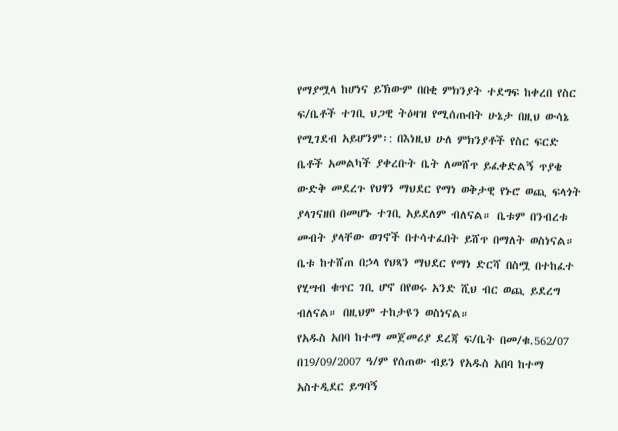የማያሟላ ከሆነና ይኽውም በበቂ ምክንያት ተደግፍ ከቀረበ የስር ፍ/ቤቶች ተገቢ ህጋዊ ትዕዛዝ የሚሰጡበት ሁኔታ በዚህ ውሳኔ የሚገደብ አይሆንም፡: በእነዚህ ሁለ ምክንያቶች የስር ፍርድ ቤቶች አመልካች ያቀረቡት ቤት ለመሸጥ ይፈቀድልኝ ጥያቄ ውድቅ መደረጉ የህፃን ማህደር የማነ ወቅታዊ የኑሮ ወጪ ፍላጎት ያላገናዘበ በመሆኑ ተገቢ አይደለም ብለናል። ቤቱም በንብረቱ መብት ያላቸው ወገኖች በተሳተፈበት ይሸጥ በማለት ወስነናል። ቤቱ ከተሸጠ በኃላ የህጻን ማህደር የማነ ድርሻ በስሟ በተከፈተ የሂሣብ ቁጥር ገቢ ሆኖ በየወሩ አንድ ሺህ ብር ወጪ ይደረግ ብለናል። በዚህም ተከታዩን ወስነናል።
የአዱስ አበባ ከተማ መጀመሪያ ደረጃ ፍ/ቤት በመ/ቁ.562/07 በ19/09/2007 ዓ/ም የሰጠው ብይን የአዱስ አበባ ከተማ አስተዲደር ይግባኝ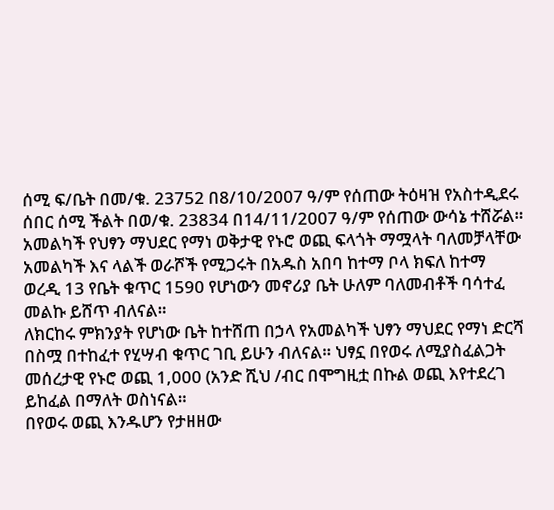ሰሚ ፍ/ቤት በመ/ቁ. 23752 በ8/10/2007 ዓ/ም የሰጠው ትዕዛዝ የአስተዲደሩ ሰበር ሰሚ ችልት በወ/ቁ. 23834 በ14/11/2007 ዓ/ም የሰጠው ውሳኔ ተሸሯል።
አመልካች የህፃን ማህደር የማነ ወቅታዊ የኑሮ ወጪ ፍላጎት ማሟላት ባለመቻላቸው አመልካች እና ላልች ወራሾች የሚጋሩት በአዱስ አበባ ከተማ ቦላ ክፍለ ከተማ ወረዲ 13 የቤት ቁጥር 1590 የሆነውን መኖሪያ ቤት ሁለም ባለመብቶች ባሳተፈ መልኩ ይሸጥ ብለናል።
ለክርከሩ ምክንያት የሆነው ቤት ከተሸጠ በኃላ የአመልካች ህፃን ማህደር የማነ ድርሻ በስሟ በተከፈተ የሂሣብ ቁጥር ገቢ ይሁን ብለናል። ህፃኗ በየወሩ ለሚያስፈልጋት መሰረታዊ የኑሮ ወጪ 1,000 (አንድ ሺህ /ብር በሞግዚቷ በኩል ወጪ እየተደረገ ይከፈል በማለት ወስነናል።
በየወሩ ወጪ እንዱሆን የታዘዘው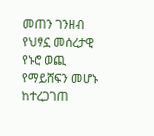መጠን ገንዘብ የህፃኗ መሰረታዊ የኑሮ ወጪ የማይሸፍን መሆኑ ከተረጋገጠ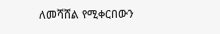ለመሻሸል የሚቀርበውን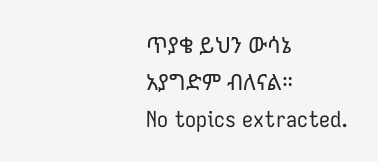ጥያቄ ይህን ውሳኔ አያግድም ብለናል።
No topics extracted.